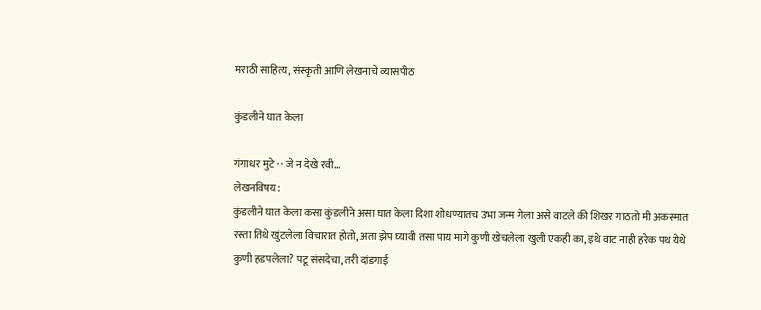मराठी साहित्य, संस्कृती आणि लेखनाचे व्यासपीठ

कुंडलीने घात केला

गंगाधर मुटे · · जे न देखे रवी...
लेखनविषय:
कुंडलीने घात केला कसा कुंडलीने असा घात केला दिशा शोधण्यातच उभा जन्म गेला असे वाटले की शिखर गाठतो मी अकस्मात रस्ता तिथे खुंटलेला विचारात होतो, अता झेप घ्यावी तसा पाय मागे कुणी खेचलेला खुली एकही का, इथे वाट नाही हरेक पथ येथे कुणी हडपलेला? पटू संसदेचा, तरी दांडगाई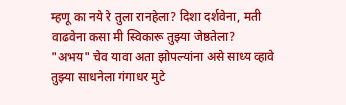म्हणू का नये रे तुला रानहेला? दिशा दर्शवेना, मती वाढवेना कसा मी स्विकारू तुझ्या जेष्ठतेला? "अभय" चेव यावा अता झोपल्यांना असे साध्य व्हावे तुझ्या साधनेला गंगाधर मुटे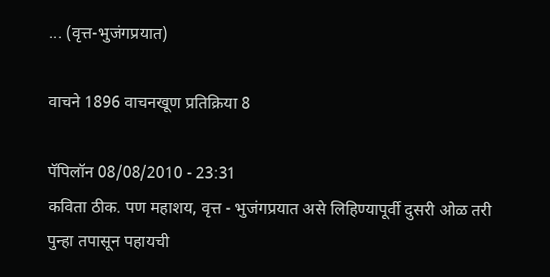... (वृत्त-भुजंगप्रयात)

वाचने 1896 वाचनखूण प्रतिक्रिया 8

पॅपिलॉन 08/08/2010 - 23:31
कविता ठीक. पण महाशय, वृत्त - भुजंगप्रयात असे लिहिण्यापूर्वी दुसरी ओळ तरी पुन्हा तपासून पहायची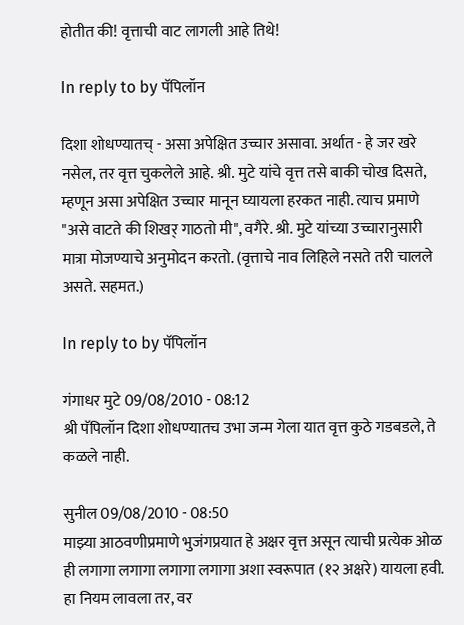होतीत की! वृत्ताची वाट लागली आहे तिथे!

In reply to by पॅपिलॉन

दिशा शोधण्यातच् - असा अपेक्षित उच्चार असावा. अर्थात - हे जर खरे नसेल, तर वृत्त चुकलेले आहे. श्री. मुटे यांचे वृत्त तसे बाकी चोख दिसते, म्हणून असा अपेक्षित उच्चार मानून घ्यायला हरकत नाही. त्याच प्रमाणे "असे वाटते की शिखर् गाठतो मी", वगैरे. श्री. मुटे यांच्या उच्चारानुसारी मात्रा मोजण्याचे अनुमोदन करतो. (वृत्ताचे नाव लिहिले नसते तरी चालले असते. सहमत.)

In reply to by पॅपिलॉन

गंगाधर मुटे 09/08/2010 - 08:12
श्री पॅपिलॉन दिशा शोधण्यातच उभा जन्म गेला यात वृत्त कुठे गडबडले, ते कळले नाही.

सुनील 09/08/2010 - 08:50
माझ्या आठवणीप्रमाणे भुजंगप्रयात हे अक्षर वृत्त असून त्याची प्रत्येक ओळ ही लगागा लगागा लगागा लगागा अशा स्वरूपात (१२ अक्षरे) यायला हवी. हा नियम लावला तर, वर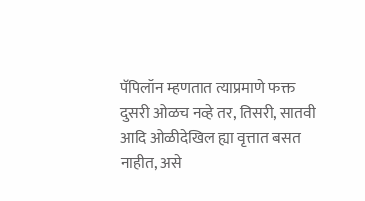पॅपिलॉन म्हणतात त्याप्रमाणे फक्त दुसरी ओळच नव्हे तर, तिसरी, सातवी आदि ओळीदेखिल ह्या वृत्तात बसत नाहीत, असे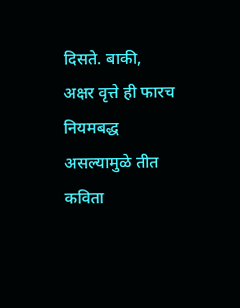दिसते. बाकी, अक्षर वृत्ते ही फारच नियमबद्ध असल्यामुळे तीत कविता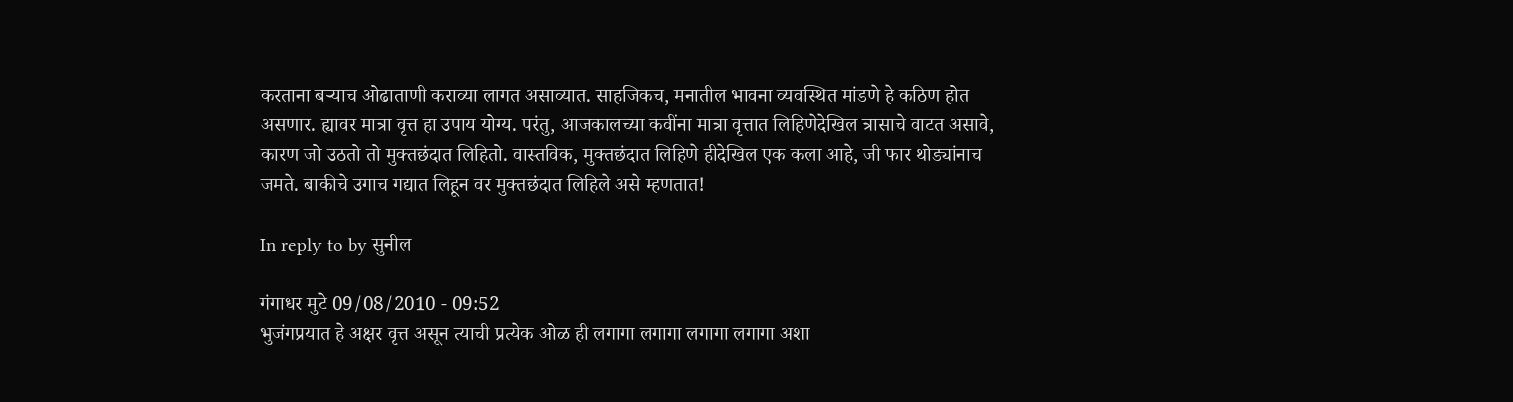करताना बर्‍याच ओढाताणी कराव्या लागत असाव्यात. साहजिकच, मनातील भावना व्यवस्थित मांडणे हे कठिण होत असणार. ह्यावर मात्रा वृत्त हा उपाय योग्य. परंतु, आजकालच्या कवींना मात्रा वृत्तात लिहिणेदेखिल त्रासाचे वाटत असावे, कारण जो उठतो तो मुक्तछंदात लिहितो. वास्तविक, मुक्तछंदात लिहिणे हीदेखिल एक कला आहे, जी फार थोड्यांनाच जमते. बाकीचे उगाच गद्यात लिहून वर मुक्तछंदात लिहिले असे म्हणतात!

In reply to by सुनील

गंगाधर मुटे 09/08/2010 - 09:52
भुजंगप्रयात हे अक्षर वृत्त असून त्याची प्रत्येक ओळ ही लगागा लगागा लगागा लगागा अशा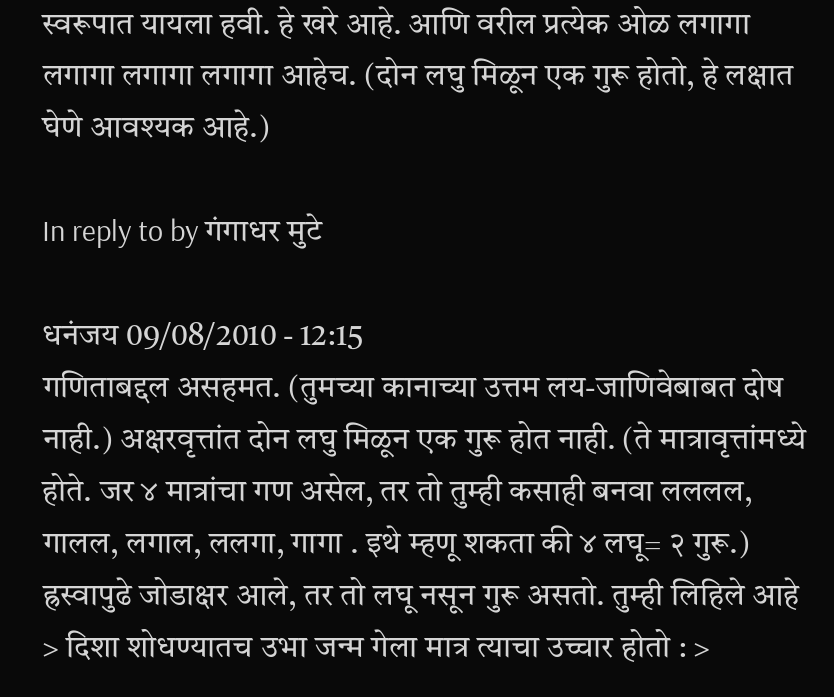स्वरूपात यायला हवी. हे खरे आहे. आणि वरील प्रत्येक ओळ लगागा लगागा लगागा लगागा आहेच. (दोन लघु मिळून एक गुरू होतो, हे लक्षात घेणे आवश्यक आहे.)

In reply to by गंगाधर मुटे

धनंजय 09/08/2010 - 12:15
गणिताबद्दल असहमत. (तुमच्या कानाच्या उत्तम लय-जाणिवेबाबत दोष नाही.) अक्षरवृत्तांत दोन लघु मिळून एक गुरू होत नाही. (ते मात्रावृत्तांमध्ये होते. जर ४ मात्रांचा गण असेल, तर तो तुम्ही कसाही बनवा लललल, गालल, लगाल, ललगा, गागा . इथे म्हणू शकता की ४ लघू= २ गुरू.) ह्रस्वापुढे जोडाक्षर आले, तर तो लघू नसून गुरू असतो. तुम्ही लिहिले आहे > दिशा शोधण्यातच उभा जन्म गेला मात्र त्याचा उच्चार होतो : >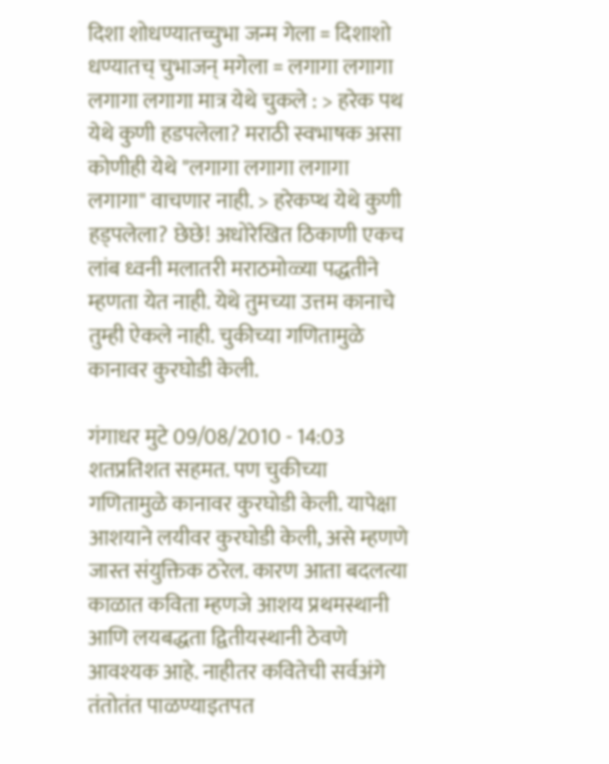दिशा शोधण्यातच्चुभा जन्म गेला = दिशाशो धण्यातच् चुभाजन् मगेला = लगागा लगागा लगागा लगागा मात्र येथे चुकले : > हरेक पथ येथे कुणी हडपलेला? मराठी स्वभाषक असा कोणीही येथे "लगागा लगागा लगागा लगागा" वाचणार नाही. > हरेकप्थ येथे कुणी हड्पलेला? छेछे! अधोरेखित ठिकाणी एकच लांब ध्वनी मलातरी मराठमोळ्या पद्धतीने म्हणता येत नाही. येथे तुमच्या उत्तम कानाचे तुम्ही ऐकले नाही. चुकीच्या गणितामुळे कानावर कुरघोडी केली.

गंगाधर मुटे 09/08/2010 - 14:03
शतप्रतिशत सहमत. पण चुकीच्या गणितामुळे कानावर कुरघोडी केली. यापेक्षा आशयाने लयीवर कुरघोडी केली, असे म्हणणे जास्त संयुक्तिक ठरेल. कारण आता बदलत्या काळात कविता म्हणजे आशय प्रथमस्थानी आणि लयबद्धता द्वितीयस्थानी ठेवणे आवश्यक आहे. नाहीतर कवितेची सर्वअंगे तंतोतंत पाळण्याइतपत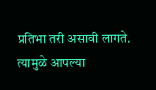प्रतिभा तरी असावी लागते. त्यामुळे आपल्या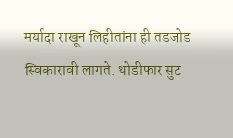मर्यादा राखून लिहीतांना ही तडजोड स्विकारावी लागते. थोडीफार सुट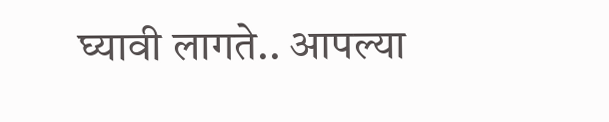घ्यावी लागते.. आपल्या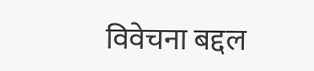विवेचना बद्दल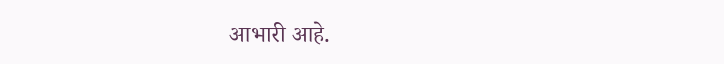आभारी आहे.